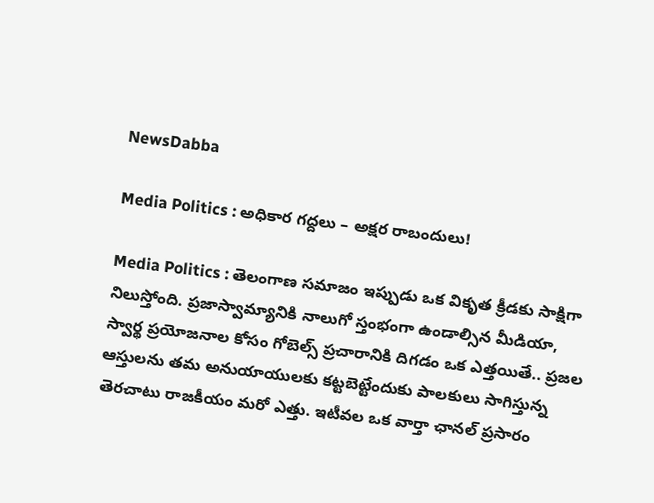NewsDabba

Media Politics : అధికార గద్దలు – అక్షర రాబందులు!

Media Politics : తెలంగాణ సమాజం ఇప్పుడు ఒక వికృత క్రీడకు సాక్షిగా నిలుస్తోంది. ప్రజాస్వామ్యానికి నాలుగో స్తంభంగా ఉండాల్సిన మీడియా, స్వార్థ ప్రయోజనాల కోసం గోబెల్స్ ప్రచారానికి దిగడం ఒక ఎత్తయితే.. ప్రజల ఆస్తులను తమ అనుయాయులకు కట్టబెట్టేందుకు పాలకులు సాగిస్తున్న తెరచాటు రాజకీయం మరో ఎత్తు. ఇటీవల ఒక వార్తా ఛానల్ ప్రసారం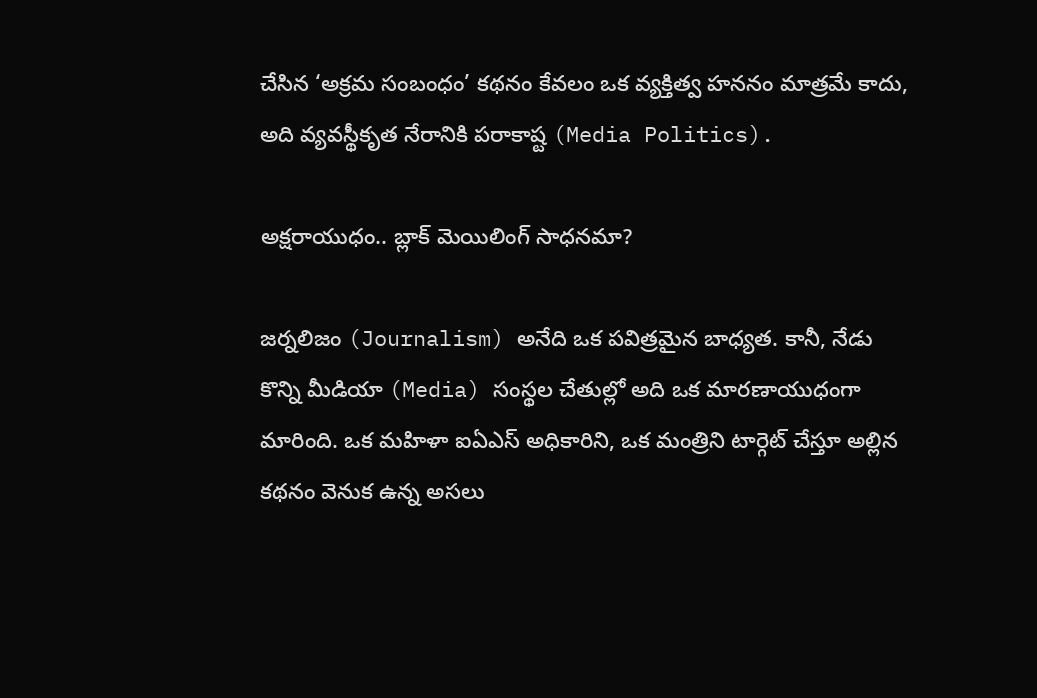చేసిన ‘అక్రమ సంబంధం’ కథనం కేవలం ఒక వ్యక్తిత్వ హననం మాత్రమే కాదు, అది వ్యవస్థీకృత నేరానికి పరాకాష్ట (Media Politics).

అక్షరాయుధం.. బ్లాక్ మెయిలింగ్ సాధనమా?

జర్నలిజం (Journalism) అనేది ఒక పవిత్రమైన బాధ్యత. కానీ, నేడు కొన్ని మీడియా (Media) సంస్థల చేతుల్లో అది ఒక మారణాయుధంగా మారింది. ఒక మహిళా ఐఏఎస్ అధికారిని, ఒక మంత్రిని టార్గెట్ చేస్తూ అల్లిన కథనం వెనుక ఉన్న అసలు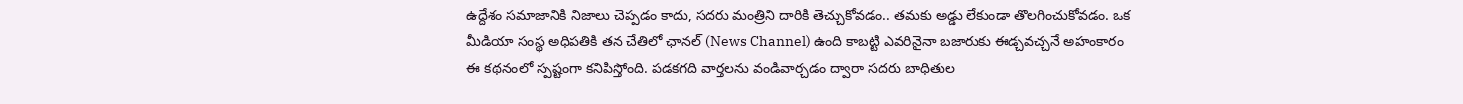ఉద్దేశం సమాజానికి నిజాలు చెప్పడం కాదు, సదరు మంత్రిని దారికి తెచ్చుకోవడం.. తమకు అడ్డు లేకుండా తొలగించుకోవడం. ఒక మీడియా సంస్థ అధిపతికి తన చేతిలో ఛానల్ (News Channel) ఉంది కాబట్టి ఎవరినైనా బజారుకు ఈడ్చవచ్చనే అహంకారం ఈ కథనంలో స్పష్టంగా కనిపిస్తోంది. పడకగది వార్తలను వండివార్చడం ద్వారా సదరు బాధితుల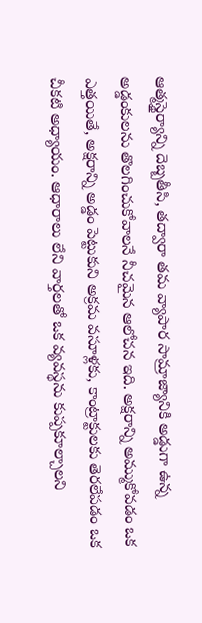ఆత్మస్థైర్యాన్ని దెబ్బతీసి, తద్వారా తమ వ్యాపార సామ్రాజ్యానికి అడ్డుగా ఉన్న అడ్డంకులను తొలగించుకోవాలనే నీచమైన ఆలోచన ఇది. అక్షరాన్ని అమ్ముకోవడం ఒక ఎత్తయితే, అక్షరాన్ని అడ్డం పెట్టుకుని అక్రమ వసూళ్లకు, కాంట్రాక్టులకు తెరలేపడం ఒక చీకటి అధ్యాయం. ఆధారాలు లేని వార్తలతో ఒక వ్యవస్థను కుప్పకూల్చాలని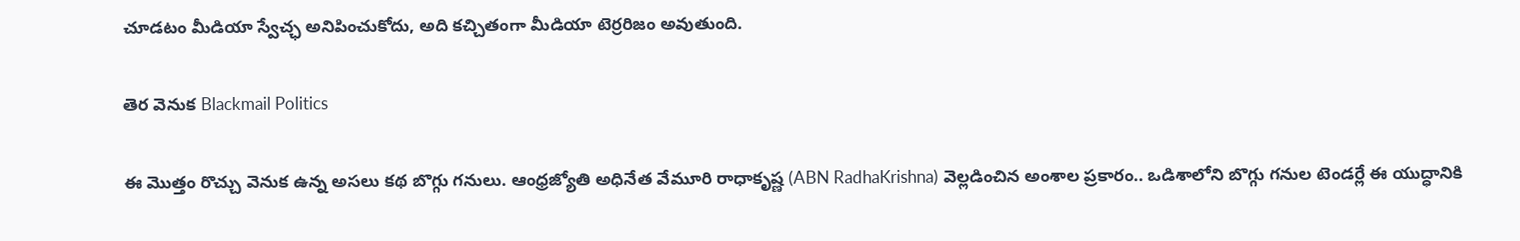చూడటం మీడియా స్వేచ్ఛ అనిపించుకోదు, అది కచ్చితంగా మీడియా టెర్రరిజం అవుతుంది.

తెర వెనుక Blackmail Politics

ఈ మొత్తం రొచ్చు వెనుక ఉన్న అసలు కథ బొగ్గు గనులు. ఆంధ్రజ్యోతి అధినేత వేమూరి రాధాకృష్ణ (ABN RadhaKrishna) వెల్లడించిన అంశాల ప్రకారం.. ఒడిశాలోని బొగ్గు గనుల టెండర్లే ఈ యుద్ధానికి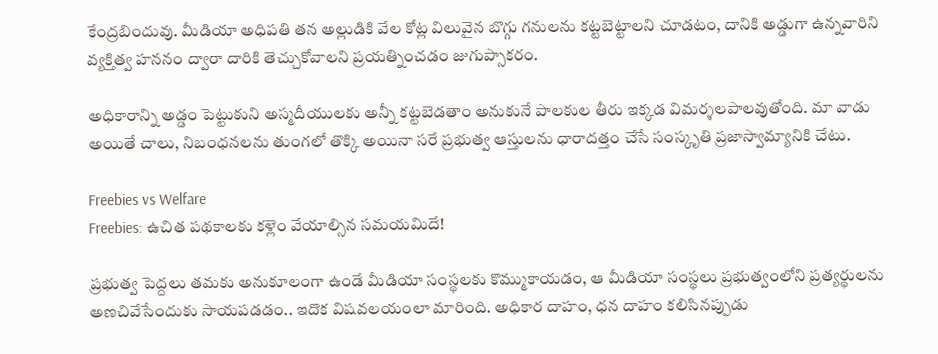కేంద్రబిందువు. మీడియా అధిపతి తన అల్లుడికి వేల కోట్ల విలువైన బొగ్గు గనులను కట్టబెట్టాలని చూడటం, దానికి అడ్డుగా ఉన్నవారిని వ్యక్తిత్వ హననం ద్వారా దారికి తెచ్చుకోవాలని ప్రయత్నించడం జుగుప్సాకరం.

అధికారాన్ని అడ్డం పెట్టుకుని అస్మదీయులకు అన్నీ కట్టబెడతాం అనుకునే పాలకుల తీరు ఇక్కడ విమర్శలపాలవుతోంది. మా వాడు అయితే చాలు, నిబంధనలను తుంగలో తొక్కి అయినా సరే ప్రభుత్వ ఆస్తులను ధారాదత్తం చేసే సంస్కృతి ప్రజాస్వామ్యానికి చేటు.

Freebies vs Welfare
Freebies: ఉచిత పథకాలకు కళ్లెం వేయాల్సిన సమయమిదే!

ప్రభుత్వ పెద్దలు తమకు అనుకూలంగా ఉండే మీడియా సంస్థలకు కొమ్ముకాయడం, ఆ మీడియా సంస్థలు ప్రభుత్వంలోని ప్రత్యర్థులను అణచివేసేందుకు సాయపడడం.. ఇదొక విషవలయంలా మారింది. అధికార దాహం, ధన దాహం కలిసినప్పుడు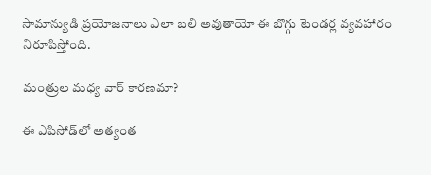సామాన్యుడి ప్రయోజనాలు ఎలా బలి అవుతాయో ఈ బొగ్గు టెండర్ల వ్యవహారం నిరూపిస్తోంది.

మంత్రుల మధ్య వార్ కారణమా?

ఈ ఎపిసోడ్‌లో అత్యంత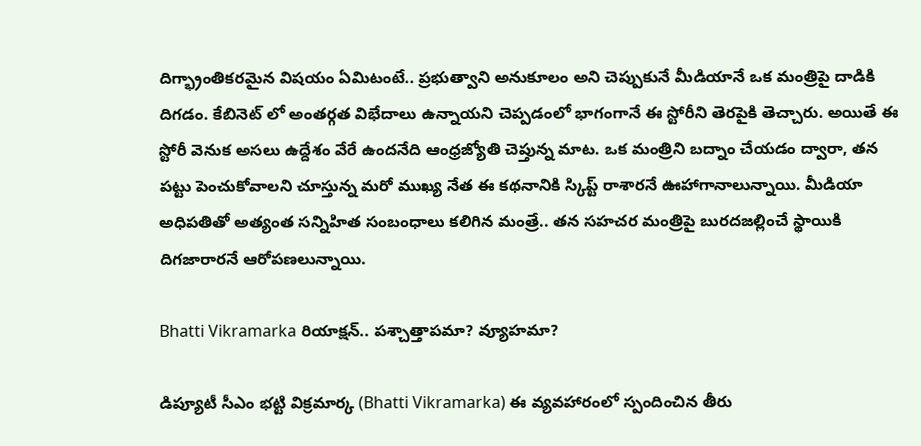దిగ్భ్రాంతికరమైన విషయం ఏమిటంటే.. ప్రభుత్వాని అనుకూలం అని చెప్పుకునే మీడియానే ఒక మంత్రిపై దాడికి దిగడం. కేబినెట్ లో అంతర్గత విభేదాలు ఉన్నాయని చెప్పడంలో భాగంగానే ఈ స్టోరీని తెరపైకి తెచ్చారు. అయితే ఈ స్టోరీ వెనుక అసలు ఉద్దేశం వేరే ఉందనేది ఆంధ్రజ్యోతి చెప్తున్న మాట. ఒక మంత్రిని బద్నాం చేయడం ద్వారా, తన పట్టు పెంచుకోవాలని చూస్తున్న మరో ముఖ్య నేత ఈ కథనానికి స్కిప్ట్ రాశారనే ఊహాగానాలున్నాయి. మీడియా అధిపతితో అత్యంత సన్నిహిత సంబంధాలు కలిగిన మంత్రే.. తన సహచర మంత్రిపై బురదజల్లించే స్థాయికి దిగజారారనే ఆరోపణలున్నాయి.

Bhatti Vikramarka రియాక్షన్.. పశ్చాత్తాపమా? వ్యూహమా?

డిప్యూటీ సీఎం భట్టి విక్రమార్క (Bhatti Vikramarka) ఈ వ్యవహారంలో స్పందించిన తీరు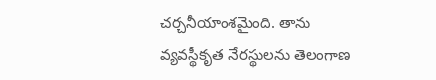చర్చనీయాంశమైంది. తాను వ్యవస్థీకృత నేరస్థులను తెలంగాణ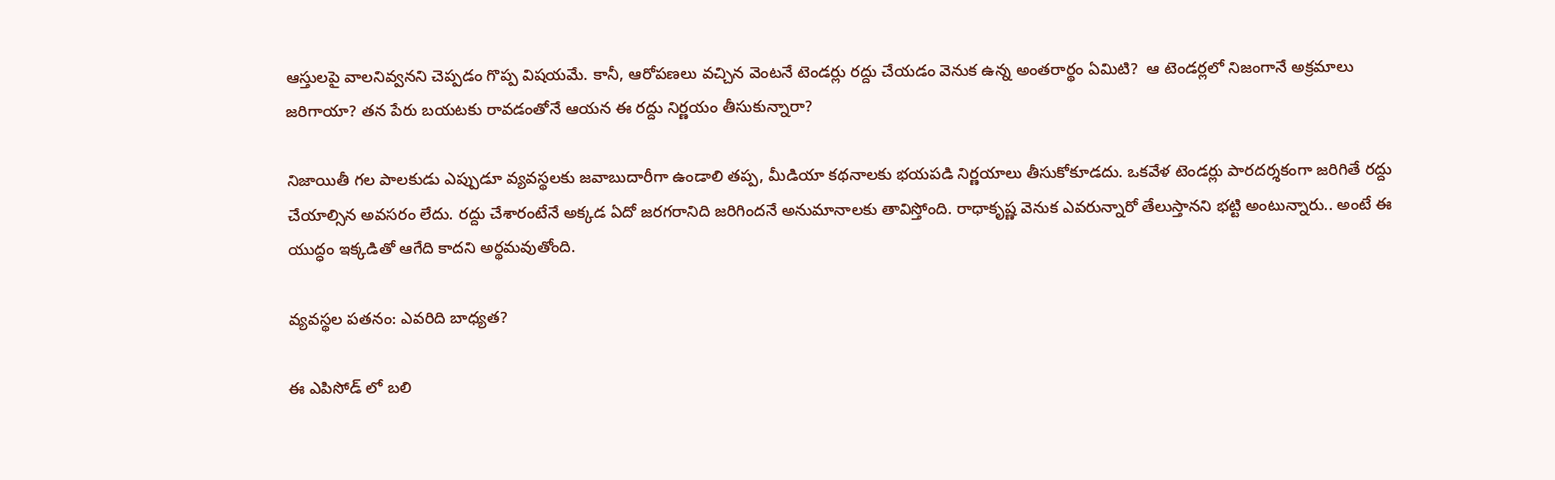ఆస్తులపై వాలనివ్వనని చెప్పడం గొప్ప విషయమే. కానీ, ఆరోపణలు వచ్చిన వెంటనే టెండర్లు రద్దు చేయడం వెనుక ఉన్న అంతరార్థం ఏమిటి?  ఆ టెండర్లలో నిజంగానే అక్రమాలు జరిగాయా? తన పేరు బయటకు రావడంతోనే ఆయన ఈ రద్దు నిర్ణయం తీసుకున్నారా?

నిజాయితీ గల పాలకుడు ఎప్పుడూ వ్యవస్థలకు జవాబుదారీగా ఉండాలి తప్ప, మీడియా కథనాలకు భయపడి నిర్ణయాలు తీసుకోకూడదు. ఒకవేళ టెండర్లు పారదర్శకంగా జరిగితే రద్దు చేయాల్సిన అవసరం లేదు. రద్దు చేశారంటేనే అక్కడ ఏదో జరగరానిది జరిగిందనే అనుమానాలకు తావిస్తోంది. రాధాకృష్ణ వెనుక ఎవరున్నారో తేలుస్తానని భట్టి అంటున్నారు.. అంటే ఈ యుద్ధం ఇక్కడితో ఆగేది కాదని అర్థమవుతోంది.

వ్యవస్థల పతనం: ఎవరిది బాధ్యత?

ఈ ఎపిసోడ్ లో బలి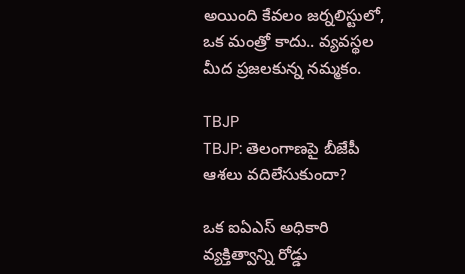అయింది కేవలం జర్నలిస్టులో, ఒక మంత్రో కాదు.. వ్యవస్థల మీద ప్రజలకున్న నమ్మకం.

TBJP
TBJP: తెలంగాణపై బీజేపీ ఆశలు వదిలేసుకుందా?

ఒక ఐఏఎస్ అధికారి వ్యక్తిత్వాన్ని రోడ్డు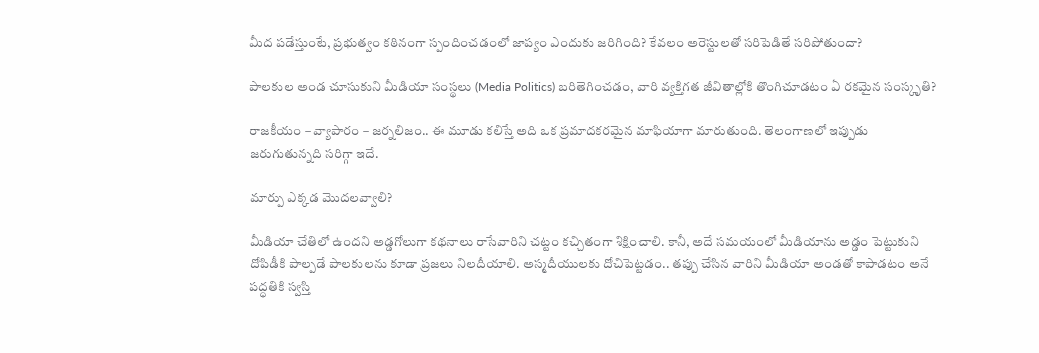మీద పడేస్తుంటే, ప్రభుత్వం కఠినంగా స్పందించడంలో జాప్యం ఎందుకు జరిగింది? కేవలం అరెస్టులతో సరిపెడితే సరిపోతుందా?

పాలకుల అండ చూసుకుని మీడియా సంస్థలు (Media Politics) బరితెగించడం, వారి వ్యక్తిగత జీవితాల్లోకి తొంగిచూడటం ఏ రకమైన సంస్కృతి?

రాజకీయం – వ్యాపారం – జర్నలిజం.. ఈ మూడు కలిస్తే అది ఒక ప్రమాదకరమైన మాఫియాగా మారుతుంది. తెలంగాణలో ఇప్పుడు జరుగుతున్నది సరిగ్గా ఇదే.

మార్పు ఎక్కడ మొదలవ్వాలి?

మీడియా చేతిలో ఉందని అడ్డగోలుగా కథనాలు రాసేవారిని చట్టం కచ్చితంగా శిక్షించాలి. కానీ, అదే సమయంలో మీడియాను అడ్డం పెట్టుకుని దోపిడీకి పాల్పడే పాలకులను కూడా ప్రజలు నిలదీయాలి. అస్మదీయులకు దోచిపెట్టడం.. తప్పు చేసిన వారిని మీడియా అండతో కాపాడటం అనే పద్ధతికి స్వస్తి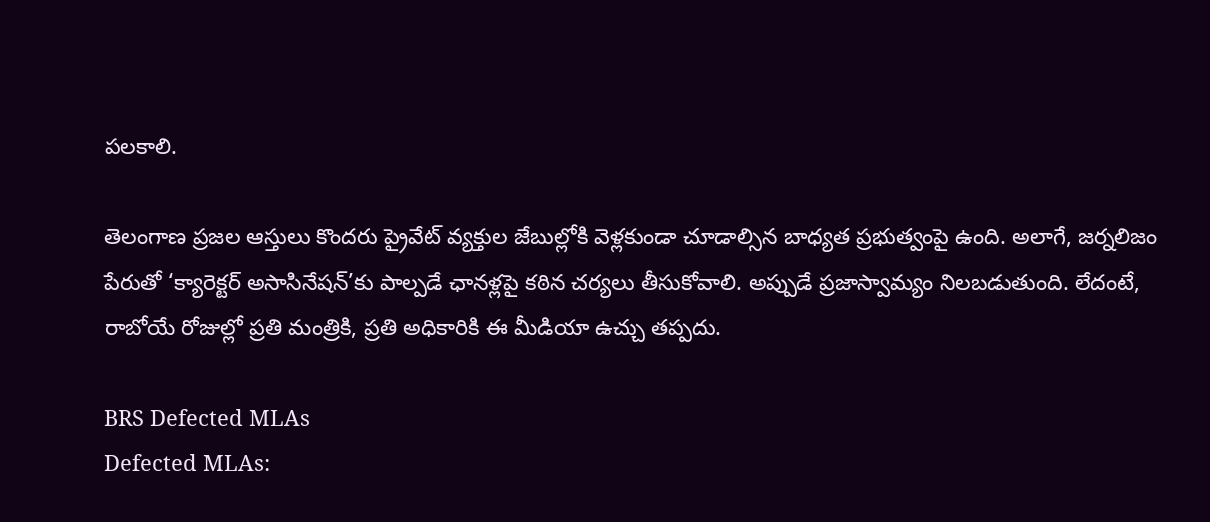పలకాలి.

తెలంగాణ ప్రజల ఆస్తులు కొందరు ప్రైవేట్ వ్యక్తుల జేబుల్లోకి వెళ్లకుండా చూడాల్సిన బాధ్యత ప్రభుత్వంపై ఉంది. అలాగే, జర్నలిజం పేరుతో ‘క్యారెక్టర్ అసాసినేషన్’కు పాల్పడే ఛానళ్లపై కఠిన చర్యలు తీసుకోవాలి. అప్పుడే ప్రజాస్వామ్యం నిలబడుతుంది. లేదంటే, రాబోయే రోజుల్లో ప్రతి మంత్రికి, ప్రతి అధికారికి ఈ మీడియా ఉచ్చు తప్పదు.

BRS Defected MLAs
Defected MLAs: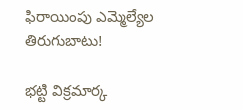ఫిరాయింపు ఎమ్మెల్యేల తిరుగుబాటు!

భట్టి విక్రమార్క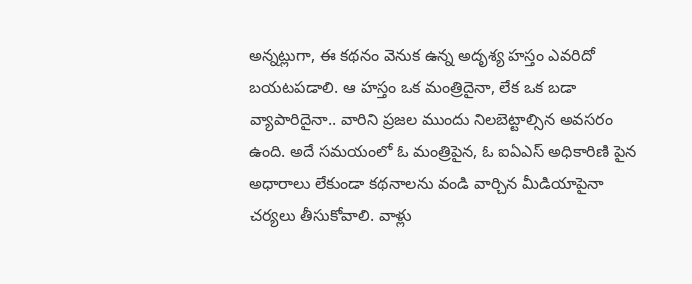అన్నట్లుగా, ఈ కథనం వెనుక ఉన్న అదృశ్య హస్తం ఎవరిదో బయటపడాలి. ఆ హస్తం ఒక మంత్రిదైనా, లేక ఒక బడా వ్యాపారిదైనా.. వారిని ప్రజల ముందు నిలబెట్టాల్సిన అవసరం ఉంది. అదే సమయంలో ఓ మంత్రిపైన, ఓ ఐఏఎస్ అధికారిణి పైన అధారాలు లేకుండా కథనాలను వండి వార్చిన మీడియాపైనా చర్యలు తీసుకోవాలి. వాళ్లు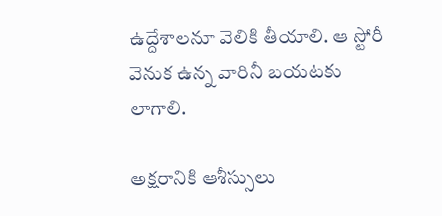ఉద్దేశాలనూ వెలికి తీయాలి. ఆ స్టోరీ వెనుక ఉన్న వారినీ బయటకు లాగాలి.

అక్షరానికి ఆశీస్సులు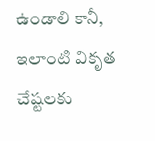ఉండాలి కానీ, ఇలాంటి వికృత చేష్టలకు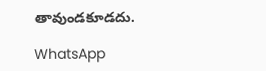తావుండకూడదు.

WhatsApp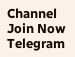Channel Join Now
Telegram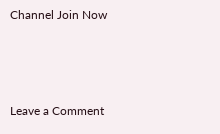Channel Join Now



Leave a Comment